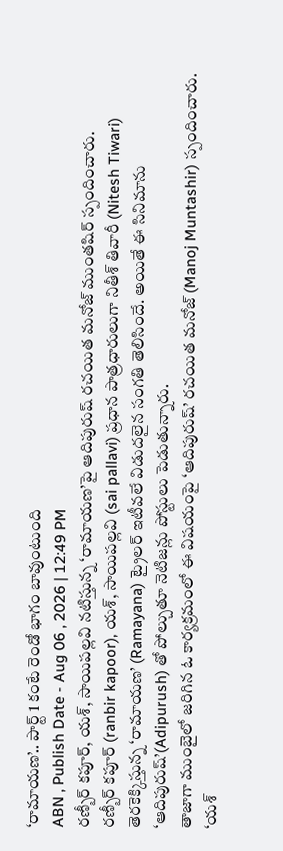‘రామాయణ’.. పార్ట్ 1 కంటే రెండో భాగం బావుంటుంది
ABN , Publish Date - Aug 06 , 2026 | 12:49 PM
రణ్బీర్ కపూర్, యశ్, సాయిపల్లవి నటిస్తున్న ‘రామాయణ’పై ఆదిపురుష్ రచయిత మనోజ్ ముంతషిర్ స్పందించారు.
రణ్బీర్ కపూర్ (ranbir kapoor), యశ్, సాయిపల్లవి (sai pallavi) ప్రధాన పాత్రధారులుగా నితీశ్ తివారీ (Nitesh Tiwari) తెరకెక్కిస్తున్న ‘రామాయణ’ (Ramayana) ట్రైలర్ ఇటీవలే విడుదలైన సంగతి తెలిసిందే. అయితే ఈ సినిమాను ‘ఆదిపురుష్’(Adipurush) తో పోల్చుతూ నెటిజన్లు పోస్టులు పెడుతున్నారు.
తాజాగా ముంబైలో జరిగిన ఓ కార్యక్రమంలో ఈ విషయంపై ‘ఆదిపురుష్’ రచయిత మనోజ్ (Manoj Muntashir) స్పందించారు. ‘యశ్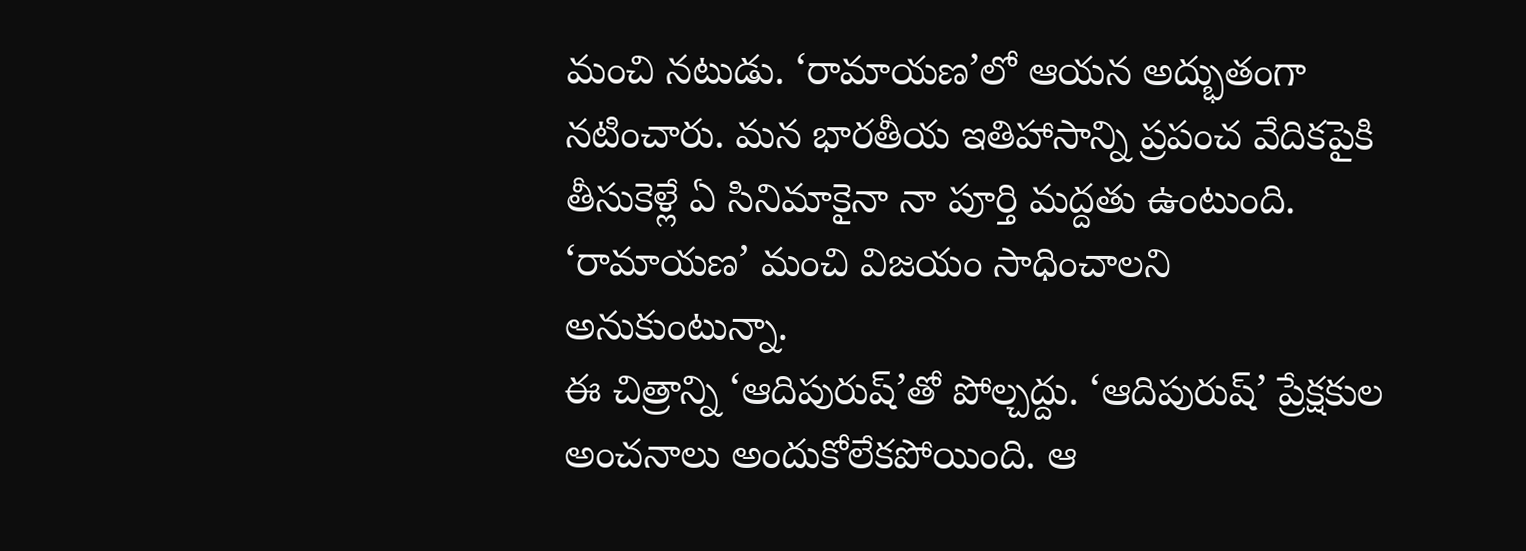మంచి నటుడు. ‘రామాయణ’లో ఆయన అద్భుతంగా నటించారు. మన భారతీయ ఇతిహాసాన్ని ప్రపంచ వేదికపైకి తీసుకెళ్లే ఏ సినిమాకైనా నా పూర్తి మద్దతు ఉంటుంది. ‘రామాయణ’ మంచి విజయం సాధించాలని అనుకుంటున్నా.
ఈ చిత్రాన్ని ‘ఆదిపురుష్’తో పోల్చద్దు. ‘ఆదిపురుష్’ ప్రేక్షకుల అంచనాలు అందుకోలేకపోయింది. ఆ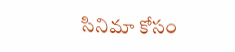సినిమా కోసం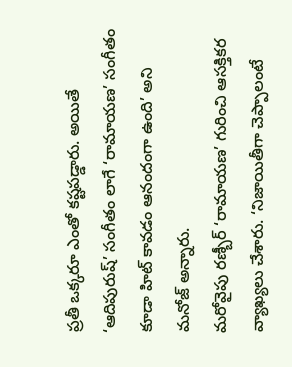ప్రతీ ఒక్కరూ ఎంతో కష్టపడ్డారు. అయితే ‘ఆదిపురుష్’ సంగీతం లాగే ‘రామాయణ’ సంగీతం కూడా హిట్ కావడం ఆనందంగా ఉంది’ అని మనోజ్ అన్నారు.
మరోవైపు రణ్బీర్ ‘రామాయణ’ గురించి ఆసక్తికర వ్యాఖ్యలు చేశారు. ‘నిజాయితీగా చెప్పాలంటే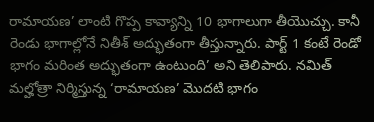రామాయణ’ లాంటి గొప్ప కావ్యాన్ని 10 భాగాలుగా తీయొచ్చు. కానీ రెండు భాగాల్లోనే నితీశ్ అద్భుతంగా తీస్తున్నారు. పార్ట్ 1 కంటే రెండో భాగం మరింత అద్భుతంగా ఉంటుంది’ అని తెలిపారు. నమిత్ మల్హోత్రా నిర్మిస్తున్న ‘రామాయణ’ మొదటి భాగం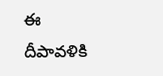ఈ దీపావళికి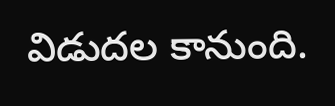విడుదల కానుంది.